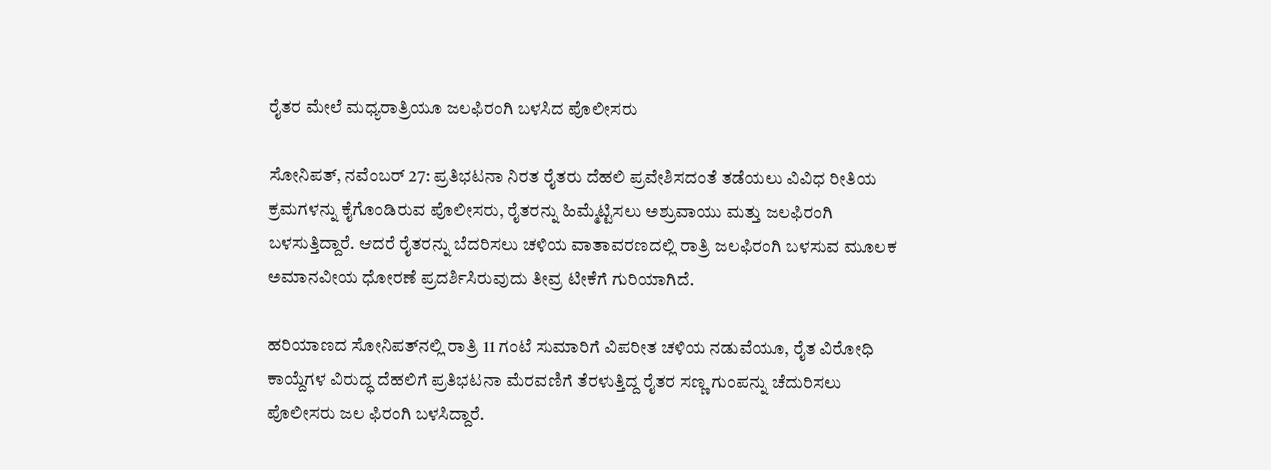ರೈತರ ಮೇಲೆ ಮಧ್ಯರಾತ್ರಿಯೂ ಜಲಫಿರಂಗಿ ಬಳಸಿದ ಪೊಲೀಸರು

ಸೋನಿಪತ್, ನವೆಂಬರ್ 27: ಪ್ರತಿಭಟನಾ ನಿರತ ರೈತರು ದೆಹಲಿ ಪ್ರವೇಶಿಸದಂತೆ ತಡೆಯಲು ವಿವಿಧ ರೀತಿಯ ಕ್ರಮಗಳನ್ನು ಕೈಗೊಂಡಿರುವ ಪೊಲೀಸರು, ರೈತರನ್ನು ಹಿಮ್ಮೆಟ್ಟಿಸಲು ಅಶ್ರುವಾಯು ಮತ್ತು ಜಲಫಿರಂಗಿ ಬಳಸುತ್ತಿದ್ದಾರೆ. ಆದರೆ ರೈತರನ್ನು ಬೆದರಿಸಲು ಚಳಿಯ ವಾತಾವರಣದಲ್ಲಿ ರಾತ್ರಿ ಜಲಫಿರಂಗಿ ಬಳಸುವ ಮೂಲಕ ಅಮಾನವೀಯ ಧೋರಣೆ ಪ್ರದರ್ಶಿಸಿರುವುದು ತೀವ್ರ ಟೀಕೆಗೆ ಗುರಿಯಾಗಿದೆ.

ಹರಿಯಾಣದ ಸೋನಿಪತ್‌ನಲ್ಲಿ ರಾತ್ರಿ 11 ಗಂಟೆ ಸುಮಾರಿಗೆ ವಿಪರೀತ ಚಳಿಯ ನಡುವೆಯೂ, ರೈತ ವಿರೋಧಿ ಕಾಯ್ದೆಗಳ ವಿರುದ್ಧ ದೆಹಲಿಗೆ ಪ್ರತಿಭಟನಾ ಮೆರವಣಿಗೆ ತೆರಳುತ್ತಿದ್ದ ರೈತರ ಸಣ್ಣ ಗುಂಪನ್ನು ಚೆದುರಿಸಲು ಪೊಲೀಸರು ಜಲ ಫಿರಂಗಿ ಬಳಸಿದ್ದಾರೆ.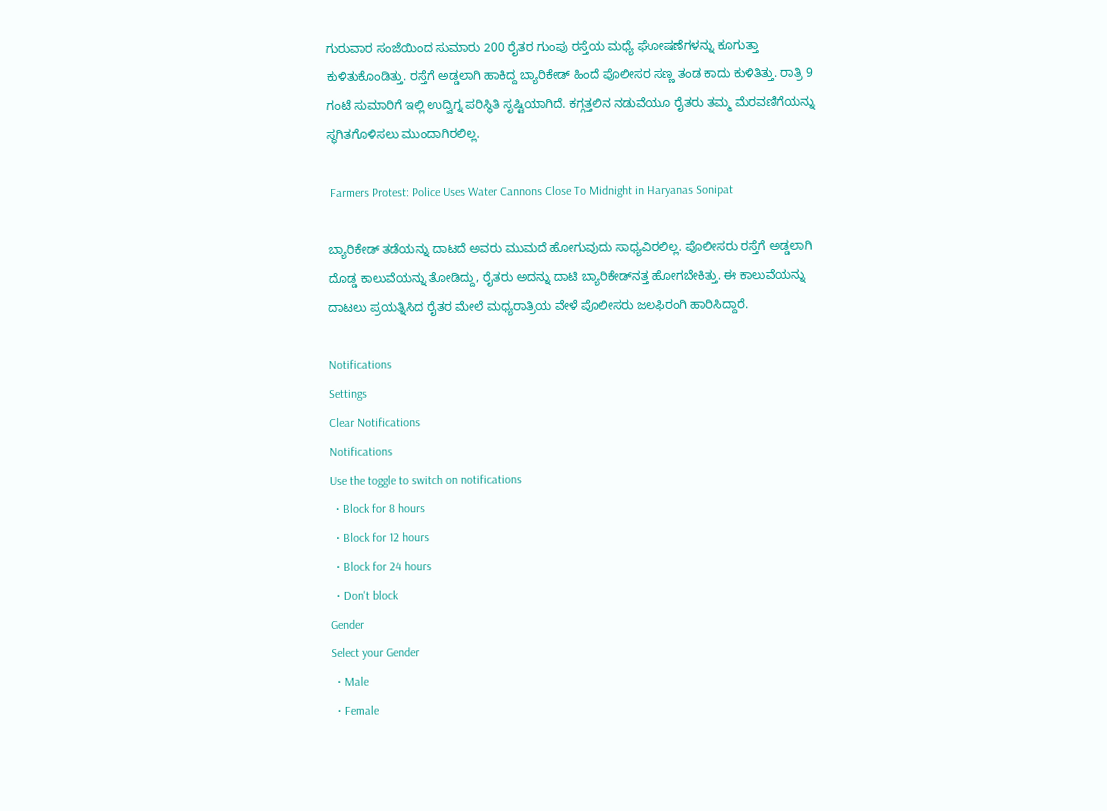ಗುರುವಾರ ಸಂಜೆಯಿಂದ ಸುಮಾರು 200 ರೈತರ ಗುಂಪು ರಸ್ತೆಯ ಮಧ್ಯೆ ಘೋಷಣೆಗಳನ್ನು ಕೂಗುತ್ತಾ ಕುಳಿತುಕೊಂಡಿತ್ತು. ರಸ್ತೆಗೆ ಅಡ್ಡಲಾಗಿ ಹಾಕಿದ್ದ ಬ್ಯಾರಿಕೇಡ್ ಹಿಂದೆ ಪೊಲೀಸರ ಸಣ್ಣ ತಂಡ ಕಾದು ಕುಳಿತಿತ್ತು. ರಾತ್ರಿ 9 ಗಂಟೆ ಸುಮಾರಿಗೆ ಇಲ್ಲಿ ಉದ್ವಿಗ್ನ ಪರಿಸ್ಥಿತಿ ಸೃಷ್ಟಿಯಾಗಿದೆ. ಕಗ್ಗತ್ತಲಿನ ನಡುವೆಯೂ ರೈತರು ತಮ್ಮ ಮೆರವಣಿಗೆಯನ್ನು ಸ್ಥಗಿತಗೊಳಿಸಲು ಮುಂದಾಗಿರಲಿಲ್ಲ.

 Farmers Protest: Police Uses Water Cannons Close To Midnight in Haryanas Sonipat

ಬ್ಯಾರಿಕೇಡ್ ತಡೆಯನ್ನು ದಾಟದೆ ಅವರು ಮುಮದೆ ಹೋಗುವುದು ಸಾಧ್ಯವಿರಲಿಲ್ಲ. ಪೊಲೀಸರು ರಸ್ತೆಗೆ ಅಡ್ಡಲಾಗಿ ದೊಡ್ಡ ಕಾಲುವೆಯನ್ನು ತೋಡಿದ್ದು, ರೈತರು ಅದನ್ನು ದಾಟಿ ಬ್ಯಾರಿಕೇಡ್‌ನತ್ತ ಹೋಗಬೇಕಿತ್ತು. ಈ ಕಾಲುವೆಯನ್ನು ದಾಟಲು ಪ್ರಯತ್ನಿಸಿದ ರೈತರ ಮೇಲೆ ಮಧ್ಯರಾತ್ರಿಯ ವೇಳೆ ಪೊಲೀಸರು ಜಲಫಿರಂಗಿ ಹಾರಿಸಿದ್ದಾರೆ.

Notifications
Settings
Clear Notifications
Notifications
Use the toggle to switch on notifications
  • Block for 8 hours
  • Block for 12 hours
  • Block for 24 hours
  • Don't block
Gender
Select your Gender
  • Male
  • Female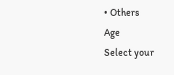• Others
Age
Select your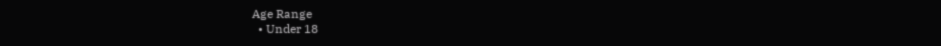Age Range
  • Under 18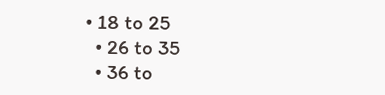• 18 to 25
  • 26 to 35
  • 36 to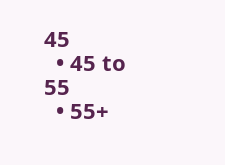45
  • 45 to 55
  • 55+